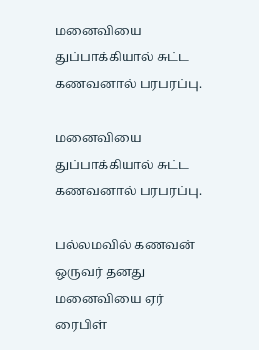மனைவியை துப்பாக்கியால் சுட்ட கணவனால் பரபரப்பு.

மனைவியை துப்பாக்கியால் சுட்ட கணவனால் பரபரப்பு.

பல்லமவில் கணவன் ஒருவர் தனது மனைவியை ஏர் ரைபிள்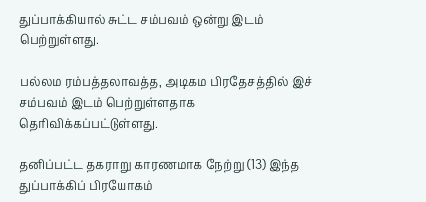துப்பாக்கியால் சுட்ட சம்பவம் ஒன்று இடம் பெற்றுள்ளது.

பல்லம ரம்பத்தலாவத்த, அடிகம பிரதேசத்தில் இச் சம்பவம் இடம் பெற்றுள்ளதாக தெரிவிக்கப்பட்டுள்ளது.

தனிப்பட்ட தகராறு காரணமாக நேற்று (13) இந்த துப்பாக்கிப் பிரயோகம்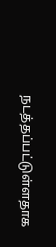நடத்தப்பட்டுள்ளதாக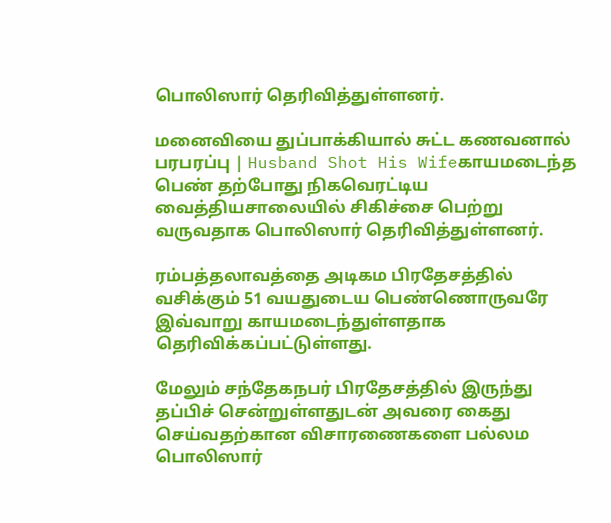பொலிஸார் தெரிவித்துள்ளனர்.

மனைவியை துப்பாக்கியால் சுட்ட கணவனால் பரபரப்பு | Husband Shot His Wifeகாயமடைந்த பெண் தற்போது நிகவெரட்டிய வைத்தியசாலையில் சிகிச்சை பெற்று வருவதாக பொலிஸார் தெரிவித்துள்ளனர்.

ரம்பத்தலாவத்தை அடிகம பிரதேசத்தில் வசிக்கும் 51 வயதுடைய பெண்ணொருவரே இவ்வாறு காயமடைந்துள்ளதாக தெரிவிக்கப்பட்டுள்ளது.

மேலும் சந்தேகநபர் பிரதேசத்தில் இருந்து தப்பிச் சென்றுள்ளதுடன் அவரை கைது செய்வதற்கான விசாரணைகளை பல்லம பொலிஸார்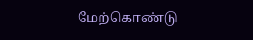மேற்கொண்டு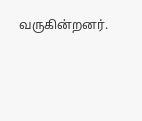வருகின்றனர்.